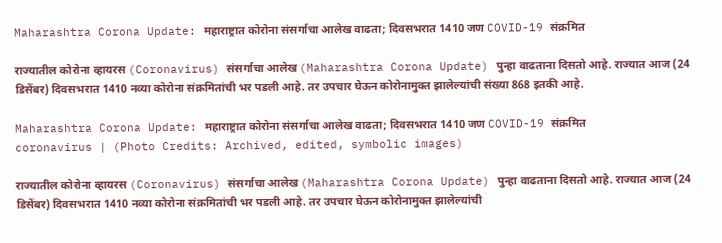Maharashtra Corona Update: महाराष्ट्रात कोरोना संसर्गाचा आलेख वाढता; दिवसभरात 1410 जण COVID-19 संक्रमित

राज्यातील कोरोना व्हायरस (Coronavirus) संसर्गाचा आलेख (Maharashtra Corona Update) पुन्हा वाढताना दिसतो आहे. राज्यात आज (24 डिसेंबर) दिवसभरात 1410 नव्या कोरोना संक्रमितांची भर पडली आहे. तर उपचार घेऊन कोरोनामुक्त झालेल्यांची संख्या 868 इतकी आहे.

Maharashtra Corona Update: महाराष्ट्रात कोरोना संसर्गाचा आलेख वाढता; दिवसभरात 1410 जण COVID-19 संक्रमित
coronavirus | (Photo Credits: Archived, edited, symbolic images)

राज्यातील कोरोना व्हायरस (Coronavirus) संसर्गाचा आलेख (Maharashtra Corona Update) पुन्हा वाढताना दिसतो आहे. राज्यात आज (24 डिसेंबर) दिवसभरात 1410 नव्या कोरोना संक्रमितांची भर पडली आहे. तर उपचार घेऊन कोरोनामुक्त झालेल्यांची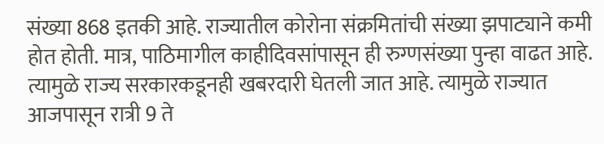संख्या 868 इतकी आहे. राज्यातील कोरोना संक्रमितांची संख्या झपाट्याने कमी होत होती. मात्र, पाठिमागील काहीदिवसांपासून ही रुग्णसंख्या पुन्हा वाढत आहे. त्यामुळे राज्य सरकारकडूनही खबरदारी घेतली जात आहे. त्यामुळे राज्यात आजपासून रात्री 9 ते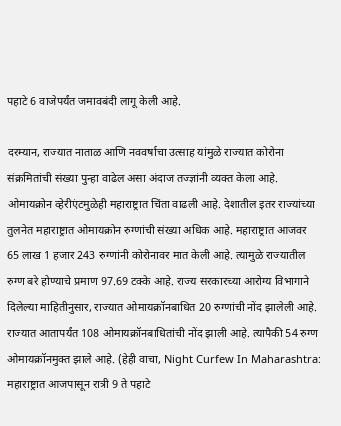पहाटे 6 वाजेपर्यंत जमावबंदी लागू केली आहे.

दरम्यान, राज्यात नाताळ आणि नववर्षाचा उत्साह यांमुळे राज्यात कोरोना संक्रमितांची संख्या पुन्हा वाढेल असा अंदाज तज्ज्ञांनी व्यक्त केला आहे. ओमायक्रोन व्हेरीएंटमुळेही महाराष्ट्रात चिंता वाढली आहे. देशातील इतर राज्यांच्या तुलनेत महाराष्ट्रात ओमायक्रोन रुग्णांची संख्या अधिक आहे. महाराष्ट्रात आजवर 65 लाख 1 हजार 243 रुग्णांनी कोरोनावर मात केली आहे. त्यामुळे राज्यातील रुग्ण बरे होण्याचे प्रमाण 97.69 टक्के आहे. राज्य सरकारच्या आरोग्य विभागाने दिलेल्या माहितीनुसार, राज्यात ओमायक्रॉनबाधित 20 रुग्णांची नोंद झालेली आहे. राज्यात आतापर्यंत 108 ओमायक्रॉनबाधितांची नोंद झाली आहे. त्यापैकी 54 रुग्ण ओमायक्रॉनमुक्त झाले आहे. (हेही वाचा, Night Curfew In Maharashtra: महाराष्ट्रात आजपासून रात्री 9 ते पहाटे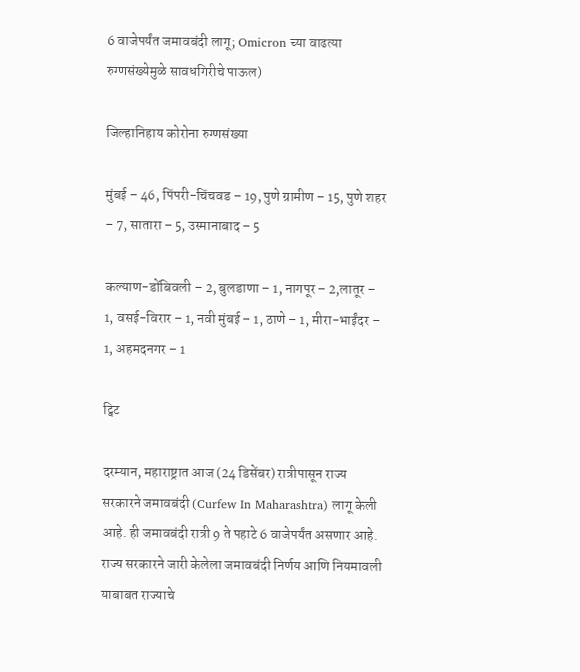6 वाजेपर्यंत जमावबंदी लागू; Omicron च्या वाढत्या रुग्णसंख्येमुळे सावधगिरीचे पाऊल)

जिल्हानिहाय कोरोना रुग्णसंख्या

मुंबई – 46, पिंपरी-चिंचवड – 19, पुणे ग्रामीण – 15, पुणे शहर – 7, सातारा – 5, उस्मानाबाद – 5

कल्याण-डोंबिवली – 2, बुलडाणा – 1, नागपूर – 2,लातूर – 1, वसई-विरार – 1, नवी मुंबई – 1, ठाणे – 1, मीरा-भाईंदर – 1, अहमदनगर – 1

ट्विट

दरम्यान, महाराष्ट्रात आज (24 डिसेंबर) रात्रीपासून राज्य सरकारने जमावबंदी (Curfew In Maharashtra) लागू केली आहे. ही जमावबंदी रात्री 9 ते पहाटे 6 वाजेपर्यंत असणार आहे. राज्य सरकारने जारी केलेला जमावबंदी निर्णय आणि नियमावली याबाबत राज्याचे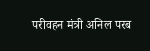परीवहन मंत्री अनिल परब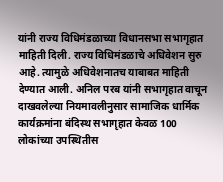यांनी राज्य विधिमंडळाच्या विधानसभा सभागृहात माहिती दिली. राज्य विधिमंडळाचे अधिवेशन सुरु आहे. त्यामुळे अधिवेशनातच याबाबत माहिती देण्यात आली. अनिल परब यांनी सभागृहात वाचून दाखवलेल्या नियमावलीनुसार सामाजिक धार्मिक कार्यक्रमांना बंदिस्थ सभागृहात केवळ 100 लोकांच्या उपस्थितीस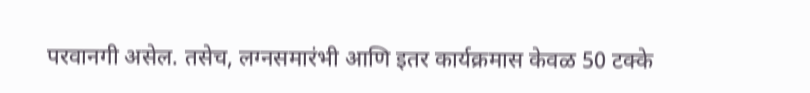परवानगी असेल. तसेच, लग्नसमारंभी आणि इतर कार्यक्रमास केवळ 50 टक्के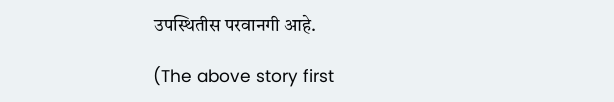उपस्थितीस परवानगी आहे.

(The above story first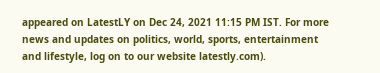appeared on LatestLY on Dec 24, 2021 11:15 PM IST. For more news and updates on politics, world, sports, entertainment and lifestyle, log on to our website latestly.com).